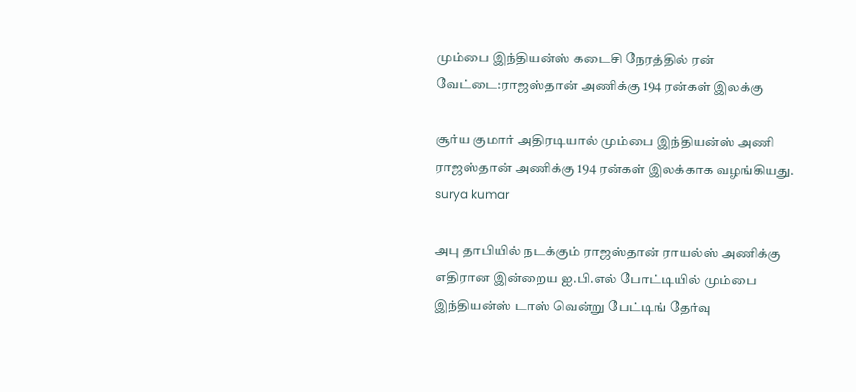மும்பை இந்தியன்ஸ் கடைசி நேரத்தில் ரன் வேட்டை:ராஜஸ்தான் அணிக்கு 194 ரன்கள் இலக்கு

சூர்ய குமார் அதிரடியால் மும்பை இந்தியன்ஸ் அணி ராஜஸ்தான் அணிக்கு 194 ரன்கள் இலக்காக வழங்கியது.
surya kumar

அபு தாபியில் நடக்கும் ராஜஸ்தான் ராயல்ஸ் அணிக்கு எதிரான இன்றைய ஐ.பி.எல் போட்டியில் மும்பை இந்தியன்ஸ் டாஸ் வென்று பேட்டிங் தேர்வு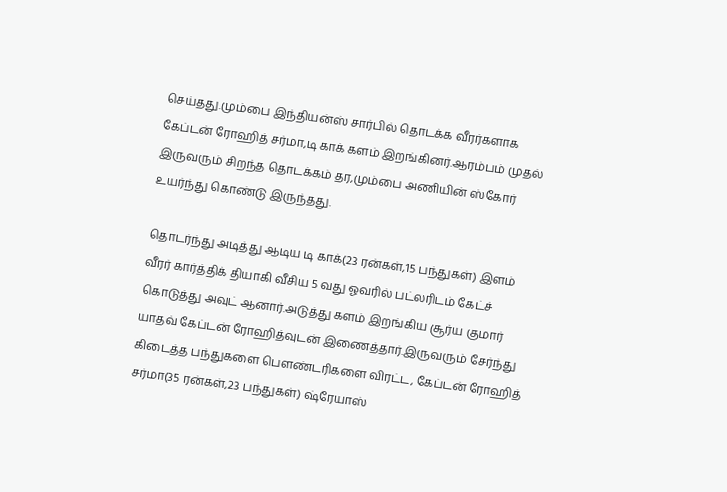செய்தது.மும்பை இந்தியன்ஸ் சார்பில் தொடக்க வீரர்களாக கேப்டன் ரோஹித் சர்மா,டி காக் களம் இறங்கினர்.ஆரம்பம் முதல் இருவரும் சிறந்த தொடக்கம் தர,மும்பை அணியின் ஸ்கோர் உயர்ந்து கொண்டு இருந்தது.

தொடர்ந்து அடித்து ஆடிய டி காக்(23 ரன்கள்,15 பந்துகள்) இளம் வீரர் கார்த்திக் தியாகி வீசிய 5 வது ஓவரில் பட்லரிடம் கேட்ச் கொடுத்து அவுட் ஆனார்.அடுத்து களம் இறங்கிய சூர்ய குமார் யாதவ் கேப்டன் ரோஹித்வுடன் இணைத்தார்.இருவரும் சேர்ந்து கிடைத்த பந்துகளை பௌண்டரிகளை விரட்ட, கேப்டன் ரோஹித் சர்மா(35 ரன்கள்,23 பந்துகள்) ஷ்ரேயாஸ்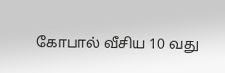கோபால் வீசிய 10 வது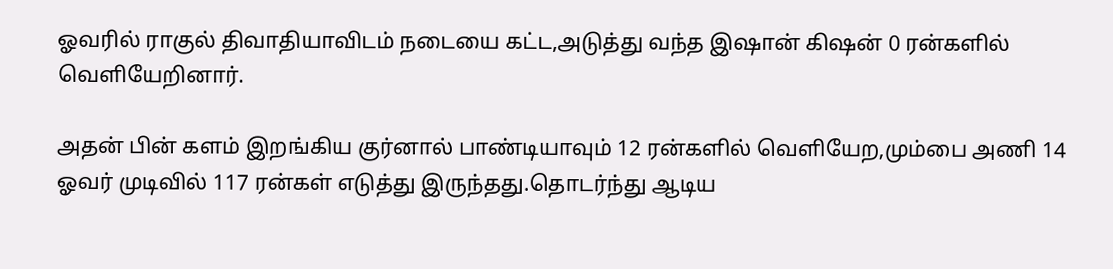ஓவரில் ராகுல் திவாதியாவிடம் நடையை கட்ட,அடுத்து வந்த இஷான் கிஷன் 0 ரன்களில் வெளியேறினார்.

அதன் பின் களம் இறங்கிய குர்னால் பாண்டியாவும் 12 ரன்களில் வெளியேற,மும்பை அணி 14 ஓவர் முடிவில் 117 ரன்கள் எடுத்து இருந்தது.தொடர்ந்து ஆடிய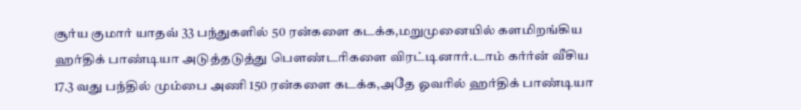சூர்ய குமார் யாதவ் 33 பந்துகளில் 50 ரன்களை கடக்க,மறுமுனையில் களமிறங்கிய ஹர்திக் பாண்டியா அடுத்தடுத்து பௌண்டரிகளை விரட்டினார்.டாம் கர்ர்ன் வீசிய 17.3 வது பந்தில் மும்பை அணி 150 ரன்களை கடக்க,அதே ஓவரில் ஹர்திக் பாண்டியா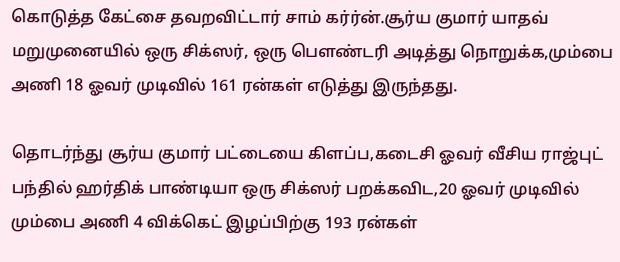கொடுத்த கேட்சை தவறவிட்டார் சாம் கர்ர்ன்.சூர்ய குமார் யாதவ் மறுமுனையில் ஒரு சிக்ஸர், ஒரு பௌண்டரி அடித்து நொறுக்க,மும்பை அணி 18 ஓவர் முடிவில் 161 ரன்கள் எடுத்து இருந்தது.

தொடர்ந்து சூர்ய குமார் பட்டையை கிளப்ப,கடைசி ஓவர் வீசிய ராஜ்புட் பந்தில் ஹர்திக் பாண்டியா ஒரு சிக்ஸர் பறக்கவிட,20 ஓவர் முடிவில் மும்பை அணி 4 விக்கெட் இழப்பிற்கு 193 ரன்கள்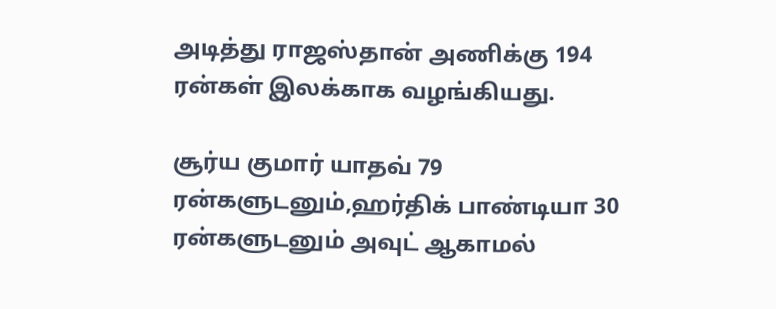அடித்து ராஜஸ்தான் அணிக்கு 194 ரன்கள் இலக்காக வழங்கியது.

சூர்ய குமார் யாதவ் 79 ரன்களுடனும்,ஹர்திக் பாண்டியா 30 ரன்களுடனும் அவுட் ஆகாமல்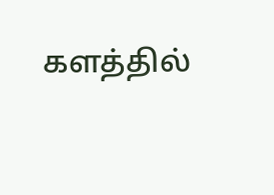களத்தில்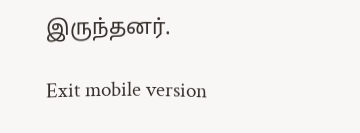இருந்தனர்.

Exit mobile version